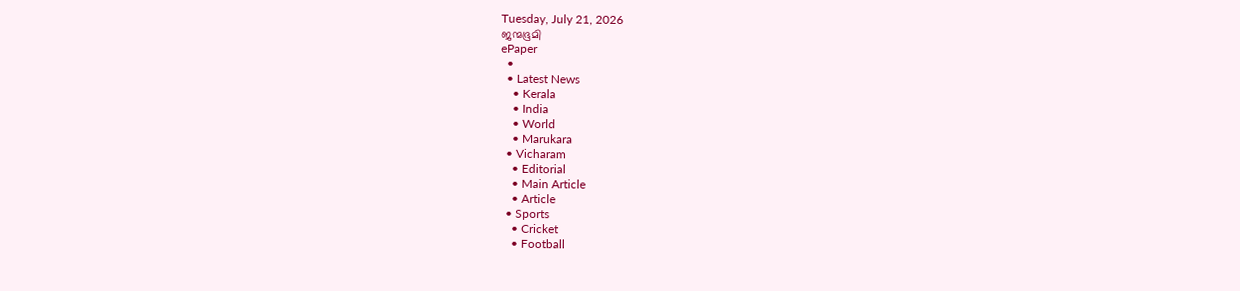Tuesday, July 21, 2026
ജന്മഭൂമി
ePaper
  •
  • Latest News
    • Kerala
    • India
    • World
    • Marukara
  • Vicharam
    • Editorial
    • Main Article
    • Article
  • Sports
    • Cricket
    • Football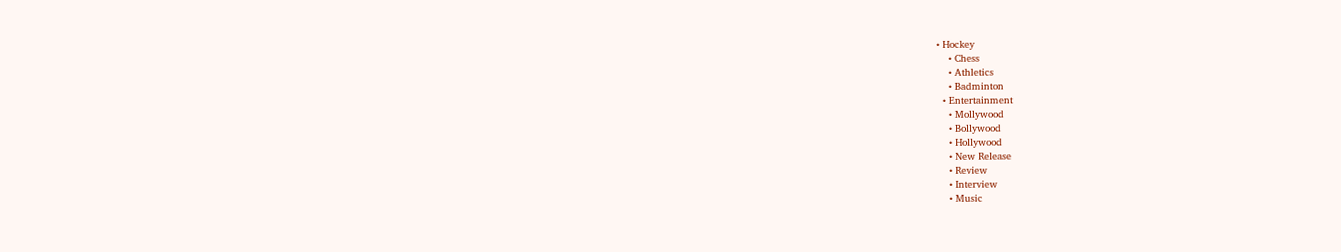• Hockey
    • Chess
    • Athletics
    • Badminton
  • Entertainment
    • Mollywood
    • Bollywood
    • Hollywood
    • New Release
    • Review
    • Interview
    • Music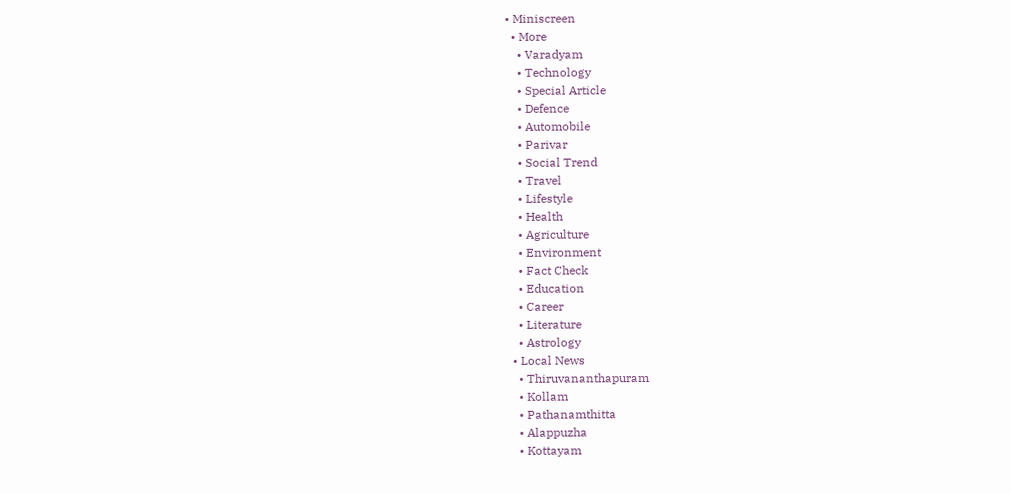• Miniscreen
  • More
    • Varadyam
    • Technology
    • Special Article
    • Defence
    • Automobile
    • Parivar
    • Social Trend
    • Travel
    • Lifestyle
    • Health
    • Agriculture
    • Environment
    • Fact Check
    • Education
    • Career
    • Literature
    • Astrology
  • Local News
    • Thiruvananthapuram
    • Kollam
    • Pathanamthitta
    • Alappuzha
    • Kottayam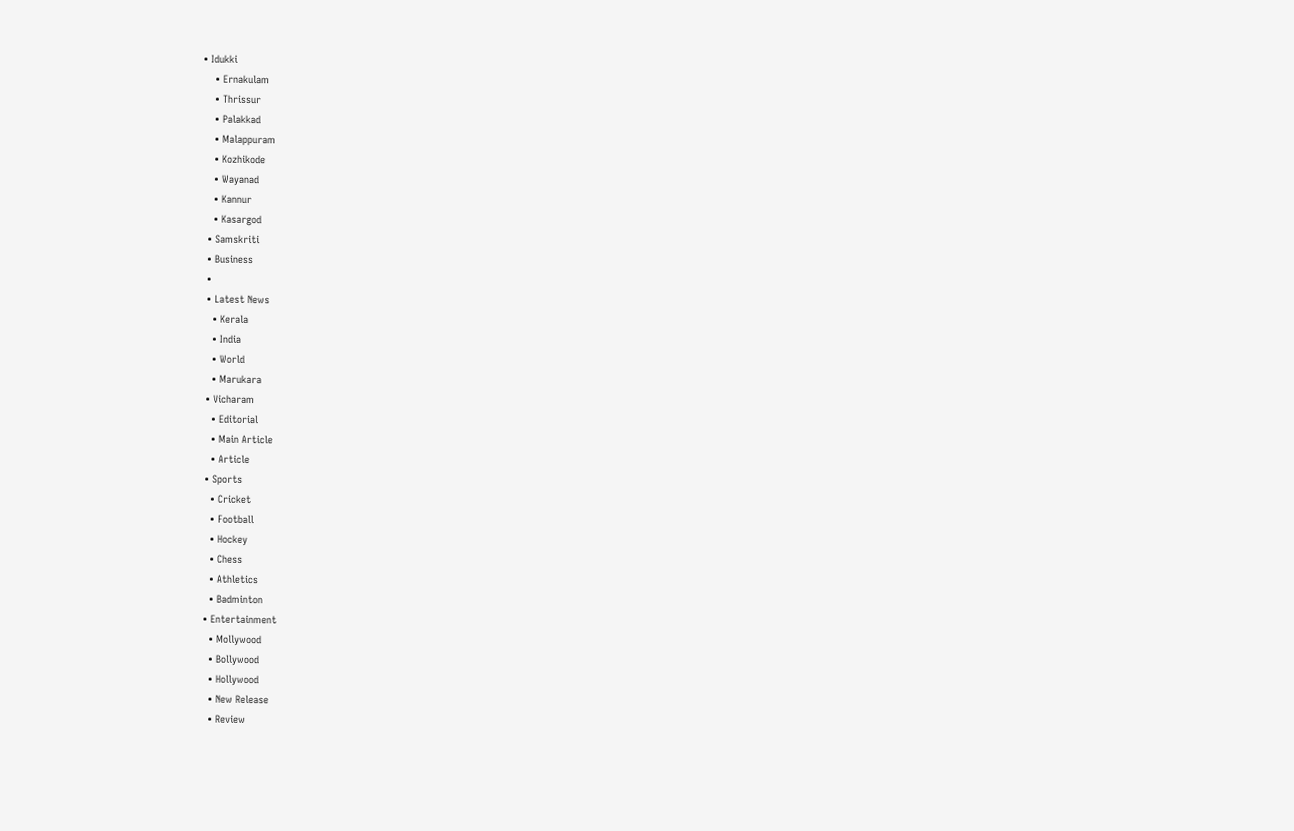• Idukki
    • Ernakulam
    • Thrissur
    • Palakkad
    • Malappuram
    • Kozhikode
    • Wayanad
    • Kannur
    • Kasargod
  • Samskriti
  • Business
  •
  • Latest News
    • Kerala
    • India
    • World
    • Marukara
  • Vicharam
    • Editorial
    • Main Article
    • Article
  • Sports
    • Cricket
    • Football
    • Hockey
    • Chess
    • Athletics
    • Badminton
  • Entertainment
    • Mollywood
    • Bollywood
    • Hollywood
    • New Release
    • Review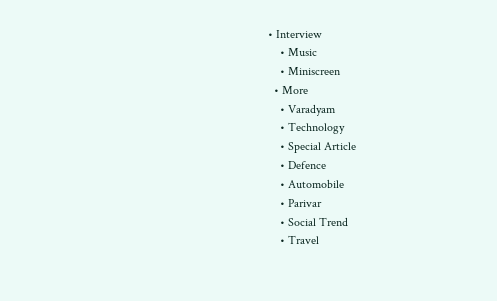• Interview
    • Music
    • Miniscreen
  • More
    • Varadyam
    • Technology
    • Special Article
    • Defence
    • Automobile
    • Parivar
    • Social Trend
    • Travel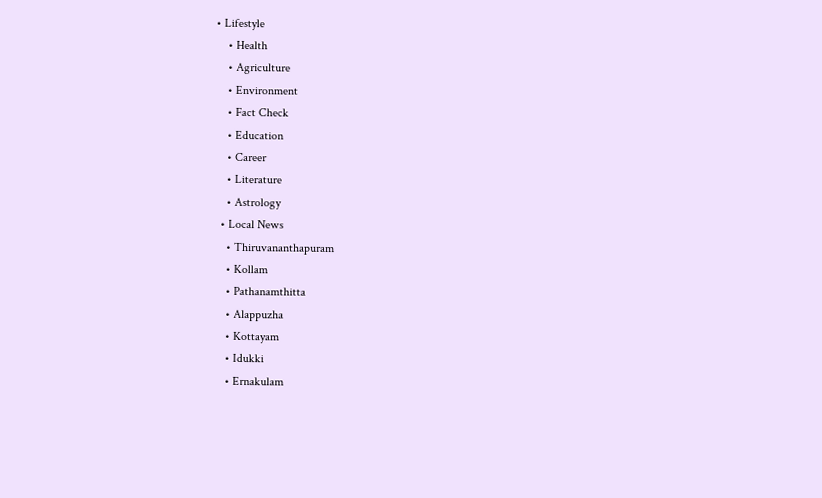• Lifestyle
    • Health
    • Agriculture
    • Environment
    • Fact Check
    • Education
    • Career
    • Literature
    • Astrology
  • Local News
    • Thiruvananthapuram
    • Kollam
    • Pathanamthitta
    • Alappuzha
    • Kottayam
    • Idukki
    • Ernakulam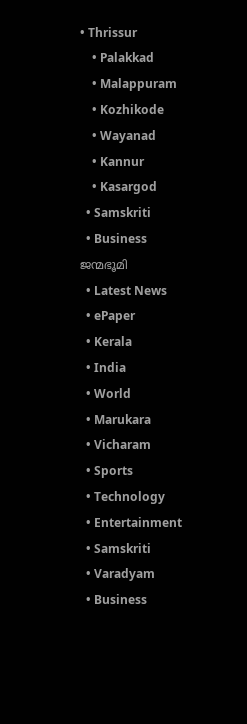• Thrissur
    • Palakkad
    • Malappuram
    • Kozhikode
    • Wayanad
    • Kannur
    • Kasargod
  • Samskriti
  • Business
ജന്മഭൂമി
  • Latest News
  • ePaper
  • Kerala
  • India
  • World
  • Marukara
  • Vicharam
  • Sports
  • Technology
  • Entertainment
  • Samskriti
  • Varadyam
  • Business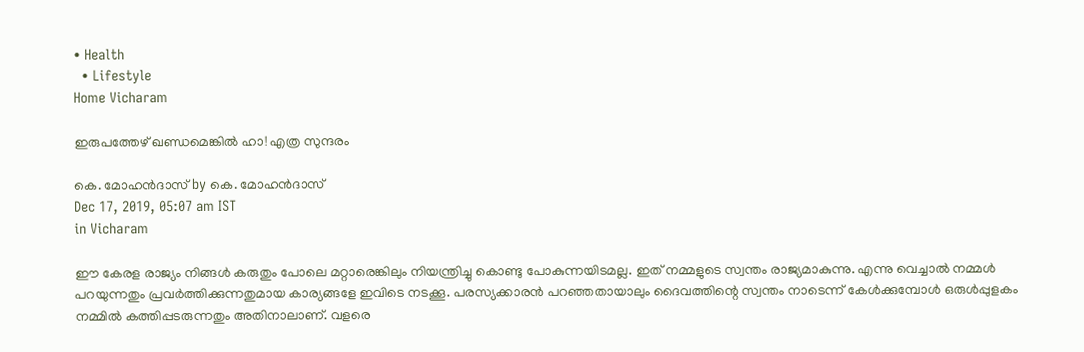• Health
  • Lifestyle
Home Vicharam

ഇരുപത്തേഴ് ഖണ്ഡമെങ്കില്‍ ഹാ! എത്ര സുന്ദരം

കെ. മോഹന്‍ദാസ് by കെ. മോഹന്‍ദാസ്
Dec 17, 2019, 05:07 am IST
in Vicharam

ഈ കേരള രാജ്യം നിങ്ങള്‍ കരുതും പോലെ മറ്റാരെങ്കിലും നിയന്ത്രിച്ചു കൊണ്ടു പോകുന്നയിടമല്ല. ഇത് നമ്മളുടെ സ്വന്തം രാജ്യമാകുന്നു. എന്നു വെച്ചാല്‍ നമ്മള്‍ പറയുന്നതും പ്രവര്‍ത്തിക്കുന്നതുമായ കാര്യങ്ങളേ ഇവിടെ നടക്കൂ. പരസ്യക്കാരന്‍ പറഞ്ഞതായാലും ദൈവത്തിന്റെ സ്വന്തം നാടെന്ന് കേള്‍ക്കുമ്പോള്‍ ഒരുള്‍പ്പുളകം നമ്മില്‍ കത്തിപ്പടരുന്നതും അതിനാലാണ്. വളരെ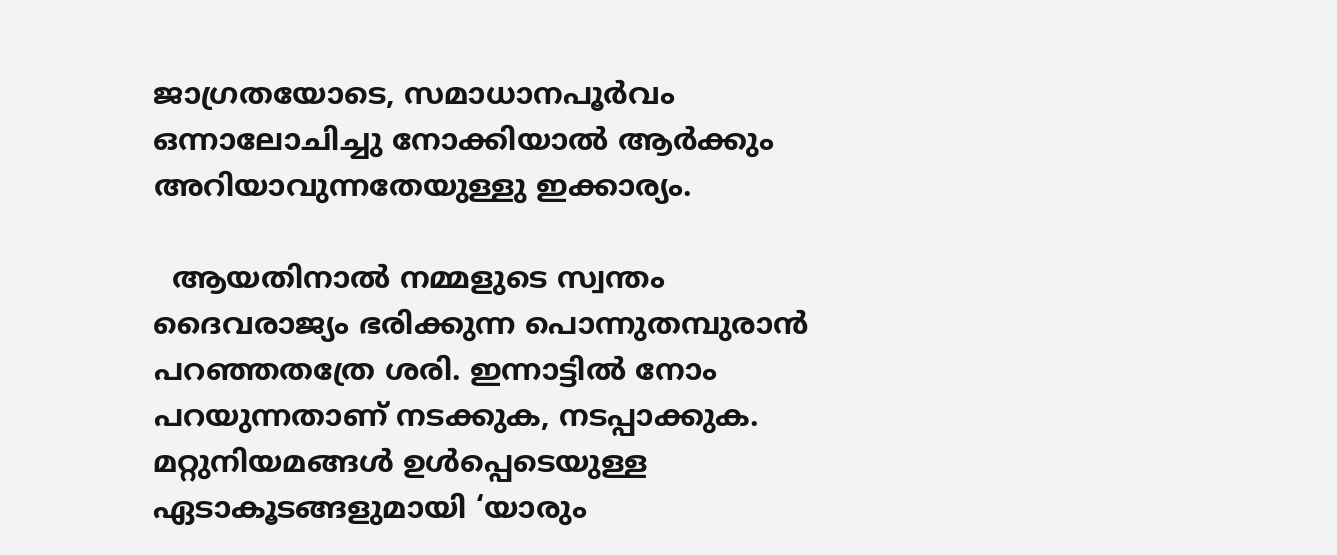ജാഗ്രതയോടെ, സമാധാനപൂര്‍വം ഒന്നാലോചിച്ചു നോക്കിയാല്‍ ആര്‍ക്കും അറിയാവുന്നതേയുള്ളു ഇക്കാര്യം.

  ആയതിനാല്‍ നമ്മളുടെ സ്വന്തം ദൈവരാജ്യം ഭരിക്കുന്ന പൊന്നുതമ്പുരാന്‍ പറഞ്ഞതത്രേ ശരി. ഇന്നാട്ടില്‍ നോം പറയുന്നതാണ് നടക്കുക, നടപ്പാക്കുക. മറ്റുനിയമങ്ങള്‍ ഉള്‍പ്പെടെയുള്ള ഏടാകൂടങ്ങളുമായി ‘യാരും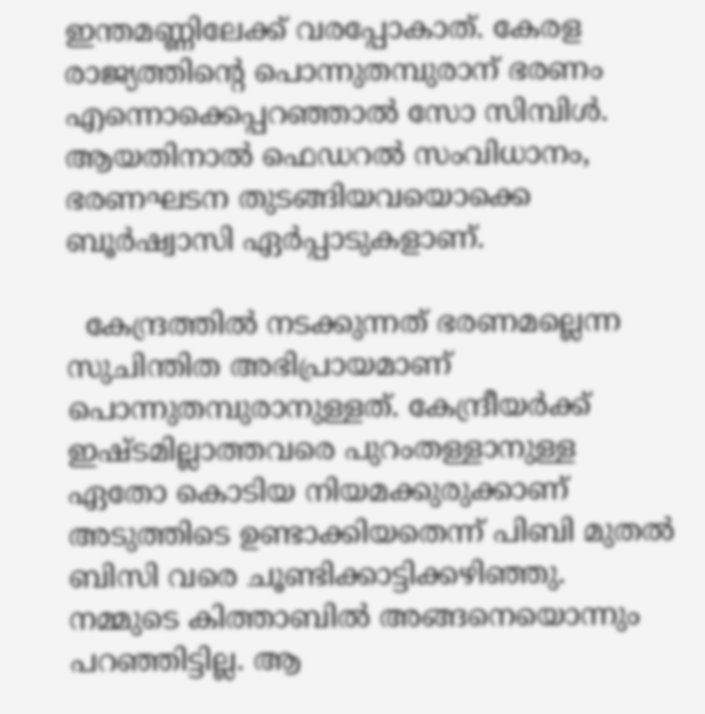ഇന്തമണ്ണിലേക്ക് വരപ്പോകാത്. കേരള രാജ്യത്തിന്റെ പൊന്നുതമ്പുരാന് ഭരണം എന്നൊക്കെപ്പറഞ്ഞാല്‍ സോ സിമ്പിള്‍. ആയതിനാല്‍ ഫെഡറല്‍ സംവിധാനം, ഭരണഘടന തുടങ്ങിയവയൊക്കെ ബൂര്‍ഷ്വാസി ഏര്‍പ്പാടുകളാണ്.

  കേന്ദ്രത്തില്‍ നടക്കുന്നത് ഭരണമല്ലെന്ന സുചിന്തിത അഭിപ്രായമാണ് പൊന്നുതമ്പുരാനുള്ളത്. കേന്ദ്രീയര്‍ക്ക് ഇഷ്ടമില്ലാത്തവരെ പുറംതള്ളാനുള്ള ഏതോ കൊടിയ നിയമക്കുരുക്കാണ് അടുത്തിടെ ഉണ്ടാക്കിയതെന്ന് പിബി മുതല്‍ ബിസി വരെ ചൂണ്ടിക്കാട്ടിക്കഴിഞ്ഞു. നമ്മുടെ കിത്താബില്‍ അങ്ങനെയൊന്നും പറഞ്ഞിട്ടില്ല. ആ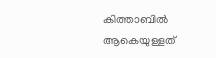കിത്താബില്‍ ആകെയുള്ളത്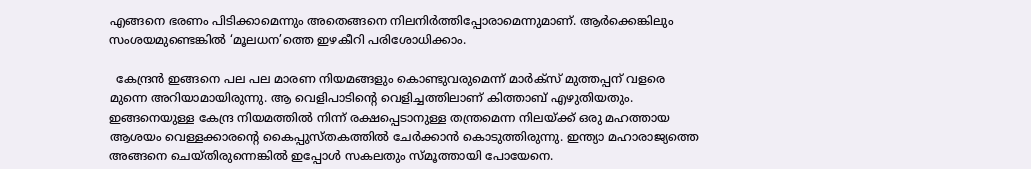എങ്ങനെ ഭരണം പിടിക്കാമെന്നും അതെങ്ങനെ നിലനിര്‍ത്തിപ്പോരാമെന്നുമാണ്. ആര്‍ക്കെങ്കിലും സംശയമുണ്ടെങ്കില്‍ ‘മൂലധന’ത്തെ ഇഴകീറി പരിശോധിക്കാം.

  കേന്ദ്രന്‍ ഇങ്ങനെ പല പല മാരണ നിയമങ്ങളും കൊണ്ടുവരുമെന്ന് മാര്‍ക്‌സ് മുത്തപ്പന് വളരെ മുന്നെ അറിയാമായിരുന്നു. ആ വെളിപാടിന്റെ വെളിച്ചത്തിലാണ് കിത്താബ് എഴുതിയതും. ഇങ്ങനെയുള്ള കേന്ദ്ര നിയമത്തില്‍ നിന്ന് രക്ഷപ്പെടാനുള്ള തന്ത്രമെന്ന നിലയ്‌ക്ക് ഒരു മഹത്തായ ആശയം വെള്ളക്കാരന്റെ കൈപ്പുസ്തകത്തില്‍ ചേര്‍ക്കാന്‍ കൊടുത്തിരുന്നു. ഇന്ത്യാ മഹാരാജ്യത്തെ അങ്ങനെ ചെയ്തിരുന്നെങ്കില്‍ ഇപ്പോള്‍ സകലതും സ്മൂത്തായി പോയേനെ.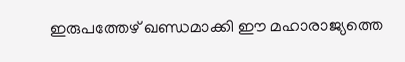ഇരുപത്തേഴ് ഖണ്ഡമാക്കി ഈ മഹാരാജ്യത്തെ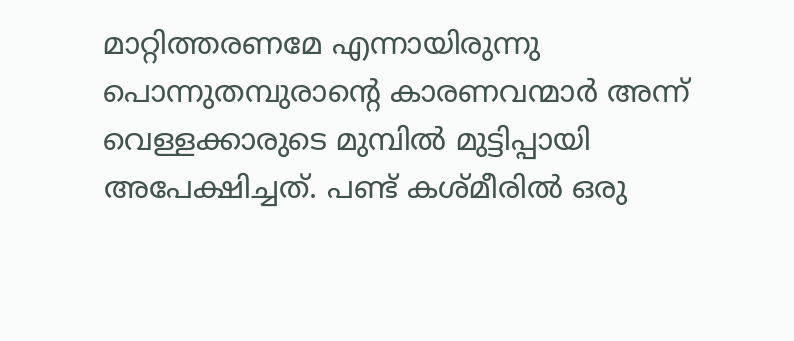മാറ്റിത്തരണമേ എന്നായിരുന്നു പൊന്നുതമ്പുരാന്റെ കാരണവന്മാര്‍ അന്ന് വെള്ളക്കാരുടെ മുമ്പില്‍ മുട്ടിപ്പായി അപേക്ഷിച്ചത്. പണ്ട് കശ്മീരില്‍ ഒരു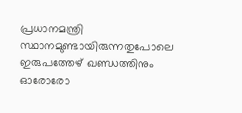പ്രധാനമന്ത്രി സ്ഥാനമുണ്ടായിരുന്നതുപോലെ ഇരുപത്തേഴ് ഖണ്ഡത്തിനും ഓരോരോ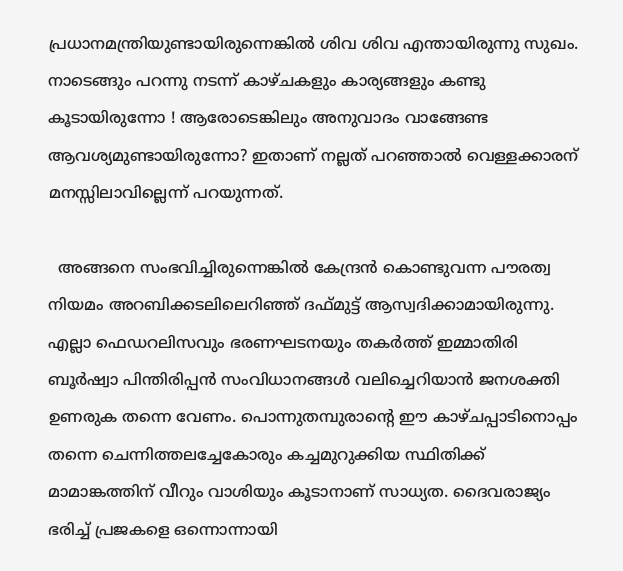പ്രധാനമന്ത്രിയുണ്ടായിരുന്നെങ്കില്‍ ശിവ ശിവ എന്തായിരുന്നു സുഖം. നാടെങ്ങും പറന്നു നടന്ന് കാഴ്ചകളും കാര്യങ്ങളും കണ്ടു കൂടായിരുന്നോ ! ആരോടെങ്കിലും അനുവാദം വാങ്ങേണ്ട ആവശ്യമുണ്ടായിരുന്നോ? ഇതാണ് നല്ലത് പറഞ്ഞാല്‍ വെള്ളക്കാരന് മനസ്സിലാവില്ലെന്ന് പറയുന്നത്.

  അങ്ങനെ സംഭവിച്ചിരുന്നെങ്കില്‍ കേന്ദ്രന്‍ കൊണ്ടുവന്ന പൗരത്വ നിയമം അറബിക്കടലിലെറിഞ്ഞ് ദഫ്മുട്ട് ആസ്വദിക്കാമായിരുന്നു. എല്ലാ ഫെഡറലിസവും ഭരണഘടനയും തകര്‍ത്ത് ഇമ്മാതിരി ബൂര്‍ഷ്വാ പിന്തിരിപ്പന്‍ സംവിധാനങ്ങള്‍ വലിച്ചെറിയാന്‍ ജനശക്തി ഉണരുക തന്നെ വേണം. പൊന്നുതമ്പുരാന്റെ ഈ കാഴ്ചപ്പാടിനൊപ്പം തന്നെ ചെന്നിത്തലച്ചേകോരും കച്ചമുറുക്കിയ സ്ഥിതിക്ക് മാമാങ്കത്തിന് വീറും വാശിയും കൂടാനാണ് സാധ്യത. ദൈവരാജ്യം ഭരിച്ച് പ്രജകളെ ഒന്നൊന്നായി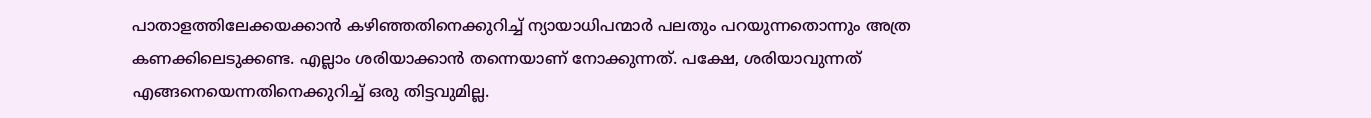പാതാളത്തിലേക്കയക്കാന്‍ കഴിഞ്ഞതിനെക്കുറിച്ച് ന്യായാധിപന്മാര്‍ പലതും പറയുന്നതൊന്നും അത്ര കണക്കിലെടുക്കണ്ട. എല്ലാം ശരിയാക്കാന്‍ തന്നെയാണ് നോക്കുന്നത്. പക്ഷേ, ശരിയാവുന്നത് എങ്ങനെയെന്നതിനെക്കുറിച്ച് ഒരു തിട്ടവുമില്ല.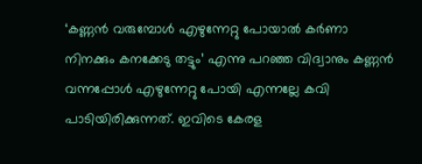‘കണ്ണന്‍ വരുമ്പോള്‍ എഴുന്നേറ്റു പോയാല്‍ കര്‍ണാ നിനക്കും കനക്കേടു തട്ടും’ എന്നു പറഞ്ഞ വിദ്വാനും കണ്ണന്‍ വന്നപ്പോള്‍ എഴുന്നേറ്റു പോയി എന്നല്ലേ കവി പാടിയിരിക്കുന്നത്. ഇവിടെ കേരള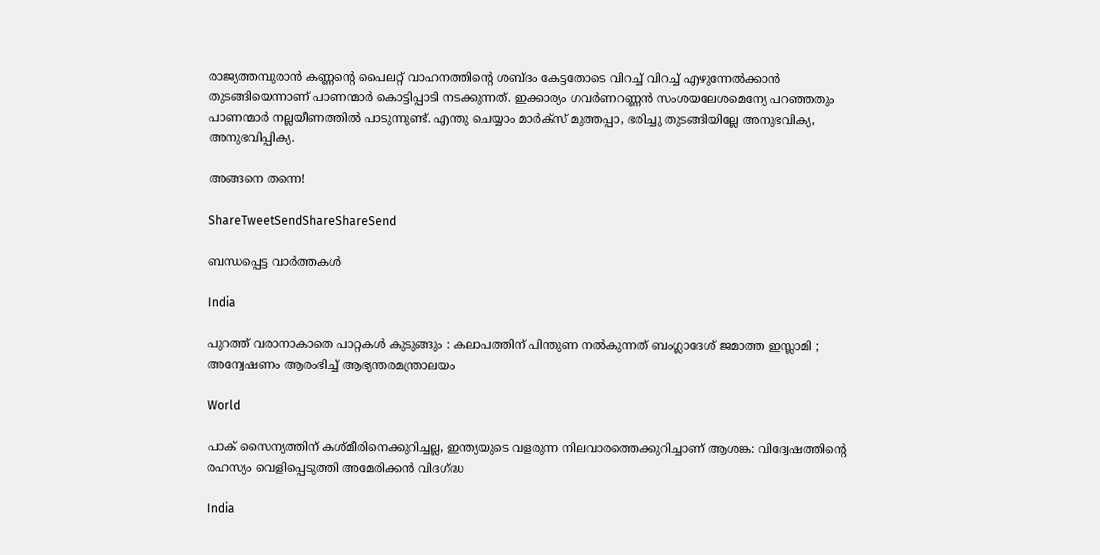രാജ്യത്തമ്പുരാന്‍ കണ്ണന്റെ പൈലറ്റ് വാഹനത്തിന്റെ ശബ്ദം കേട്ടതോടെ വിറച്ച് വിറച്ച് എഴുന്നേല്‍ക്കാന്‍ തുടങ്ങിയെന്നാണ് പാണന്മാര്‍ കൊട്ടിപ്പാടി നടക്കുന്നത്. ഇക്കാര്യം ഗവര്‍ണറണ്ണന്‍ സംശയലേശമെന്യേ പറഞ്ഞതും പാണന്മാര്‍ നല്ലയീണത്തില്‍ പാടുന്നുണ്ട്. എന്തു ചെയ്യാം മാര്‍ക്‌സ് മുത്തപ്പാ, ഭരിച്ചു തുടങ്ങിയില്ലേ അനുഭവിക്യ, അനുഭവിപ്പിക്യ.

അങ്ങനെ തന്നെ!

ShareTweetSendShareShareSend

ബന്ധപ്പെട്ട വാര്‍ത്തകള്‍

India

പുറത്ത് വരാനാകാതെ പാറ്റകൾ കുടുങ്ങും : കലാപത്തിന് പിന്തുണ നൽകുന്നത് ബംഗ്ലാദേശ് ജമാത്ത ഇസ്ലാമി ; അന്വേഷണം ആരംഭിച്ച് ആഭ്യന്തരമന്ത്രാലയം

World

പാക് സൈന്യത്തിന് കശ്മീരിനെക്കുറിച്ചല്ല, ഇന്ത്യയുടെ വളരുന്ന നിലവാരത്തെക്കുറിച്ചാണ് ആശങ്ക: വിദ്വേഷത്തിന്റെ രഹസ്യം വെളിപ്പെടുത്തി അമേരിക്കൻ വിദഗ്‌ദ്ധ

India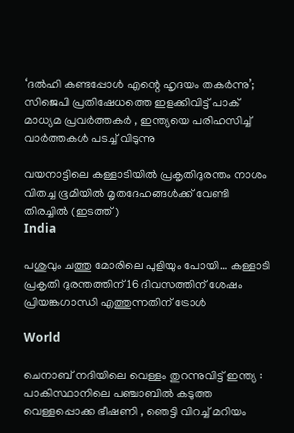‘ദൽഹി കണ്ടപ്പോൾ എന്റെ ഹൃദയം തകർന്നു’; സിജെപി പ്രതിഷേധത്തെ ഇളക്കിവിട്ട് പാക് മാധ്യമ പ്രവർത്തകർ , ഇന്ത്യയെ പരിഹസിച്ച് വാർത്തകൾ പടച്ച് വിടുന്നു

വയനാട്ടിലെ കള്ളാടിയില്‍ പ്രകൃതിദുരന്തം നാശം വിതച്ച ഭൂമിയില്‍ മൃതദേഹങ്ങള്‍ക്ക് വേണ്ടി തിരച്ചില്‍ (ഇടത്ത്)
India

പശുവും ചത്തു മോരിലെ പുളിയും പോയി… കള്ളാടി പ്രകൃതി ദുരന്തത്തിന് 16 ദിവസത്തിന് ശേഷം പ്രിയങ്കഗാന്ധി എത്തുന്നതിന് ട്രോള്‍

World

ചെനാബ് നദിയിലെ വെള്ളം തുറന്നുവിട്ട് ഇന്ത്യ : പാകിസ്ഥാനിലെ പഞ്ചാബിൽ കടുത്ത വെള്ളപ്പൊക്ക ഭീഷണി , ഞെട്ടി വിറച്ച് മറിയം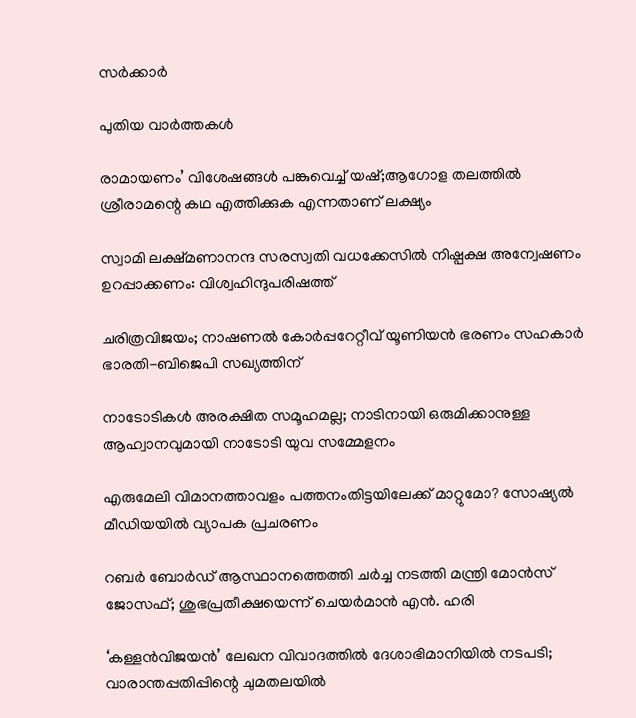സർക്കാർ

പുതിയ വാര്‍ത്തകള്‍

രാമായണം’ വിശേഷങ്ങൾ പങ്കുവെച്ച് യഷ്;ആഗോള തലത്തിൽ ശ്രീരാമന്റെ കഥ എത്തിക്കുക എന്നതാണ് ലക്ഷ്യം

സ്വാമി ലക്ഷ്മണാനന്ദ സരസ്വതി വധക്കേസില്‍ നിഷ്പക്ഷ അന്വേഷണം ഉറപ്പാക്കണം: വിശ്വഹിന്ദുപരിഷത്ത്

ചരിത്രവിജയം; നാഷണല്‍ കോര്‍പ്പറേറ്റീവ് യൂണിയന്‍ ഭരണം സഹകാര്‍ ഭാരതി-ബിജെപി സഖ്യത്തിന്

നാടോടികൾ അരക്ഷിത സമൂഹമല്ല; നാടിനായി ഒരുമിക്കാനുള്ള ആഹ്വാനവുമായി നാടോടി യുവ സമ്മേളനം

എരുമേലി വിമാനത്താവളം പത്തനംതിട്ടയിലേക്ക് മാറ്റുമോ? സോഷ്യല്‍ മീഡിയയില്‍ വ്യാപക പ്രചരണം

റബര്‍ ബോര്‍ഡ് ആസ്ഥാനത്തെത്തി ചര്‍ച്ച നടത്തി മന്ത്രി മോന്‍സ് ജോസഫ്; ശുഭപ്രതീക്ഷയെന്ന് ചെയര്‍മാന്‍ എന്‍. ഹരി

‘കള്ളൻവിജയൻ’ ലേഖന വിവാദത്തിൽ ദേശാഭിമാനിയിൽ നടപടി; വാരാന്തപ്പതിപ്പിന്റെ ചുമതലയിൽ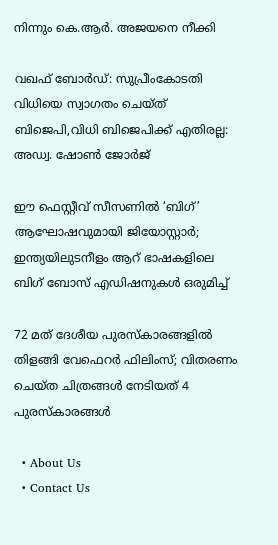നിന്നും കെ.ആർ. അജയനെ നീക്കി

വഖഫ് ബോർഡ്: സുപ്രീംകോടതി വിധിയെ സ്വാഗതം ചെയ്ത് ബിജെപി,വിധി ബിജെപിക്ക് എതിരല്ല: അഡ്വ. ഷോൺ ജോർജ്

ഈ ഫെസ്റ്റീവ് സീസണിൽ ‘ബിഗ്’ ആഘോഷവുമായി ജിയോസ്റ്റാർ; ഇന്ത്യയിലുടനീളം ആറ് ഭാഷകളിലെ ബിഗ് ബോസ് എഡിഷനുകൾ ഒരുമിച്ച്

72 മത് ദേശീയ പുരസ്‌കാരങ്ങളിൽ തിളങ്ങി വേഫെറർ ഫിലിംസ്; വിതരണം ചെയ്ത ചിത്രങ്ങൾ നേടിയത് 4 പുരസ്കാരങ്ങൾ

  • About Us
  • Contact Us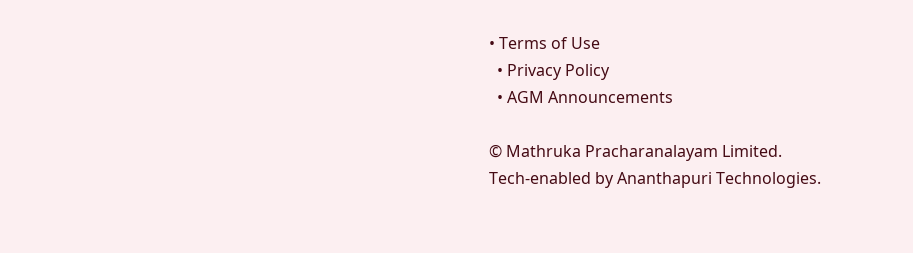• Terms of Use
  • Privacy Policy
  • AGM Announcements

© Mathruka Pracharanalayam Limited.
Tech-enabled by Ananthapuri Technologies.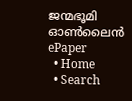ജന്മഭൂമി ഓണ്‍ലൈന്‍
ePaper
  • Home
  • Search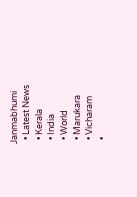Janmabhumi
  • Latest News
  • Kerala
  • India
  • World
  • Marukara
  • Vicharam
  •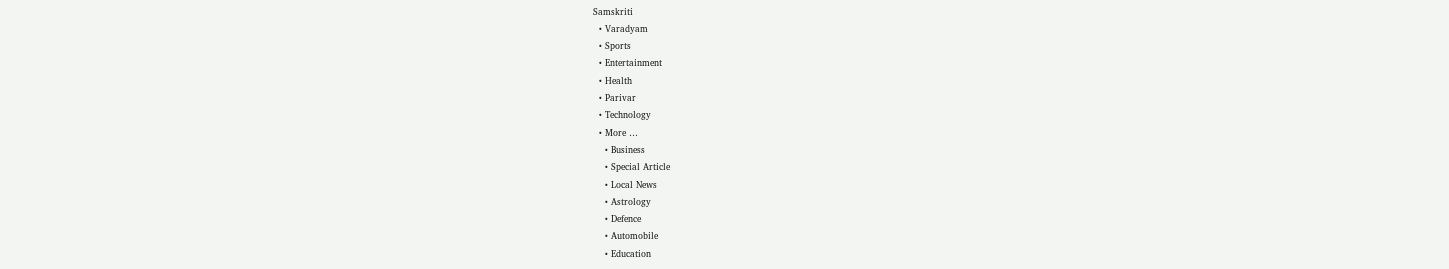Samskriti
  • Varadyam
  • Sports
  • Entertainment
  • Health
  • Parivar
  • Technology
  • More …
    • Business
    • Special Article
    • Local News
    • Astrology
    • Defence
    • Automobile
    • Education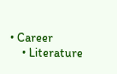• Career
    • Literature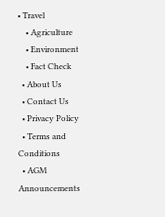• Travel
    • Agriculture
    • Environment
    • Fact Check
  • About Us
  • Contact Us
  • Privacy Policy
  • Terms and Conditions
  • AGM Announcements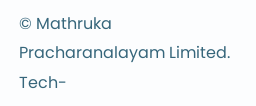© Mathruka Pracharanalayam Limited.
Tech-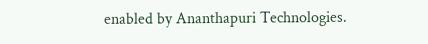enabled by Ananthapuri Technologies.